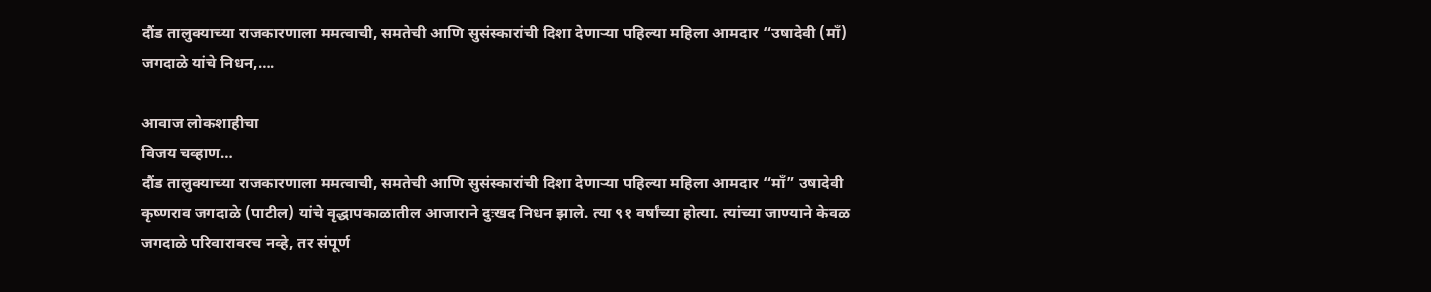दौंड तालुक्याच्या राजकारणाला ममत्वाची, समतेची आणि सुसंस्कारांची दिशा देणाऱ्या पहिल्या महिला आमदार “उषादेवी (माँ) जगदाळे यांचे निधन,….

आवाज लोकशाहीचा
विजय चव्हाण…
दौंड तालुक्याच्या राजकारणाला ममत्वाची, समतेची आणि सुसंस्कारांची दिशा देणाऱ्या पहिल्या महिला आमदार “माँ” उषादेवी कृष्णराव जगदाळे (पाटील) यांचे वृद्धापकाळातील आजाराने दुःखद निधन झाले. त्या ९१ वर्षांच्या होत्या. त्यांच्या जाण्याने केवळ जगदाळे परिवारावरच नव्हे, तर संपूर्ण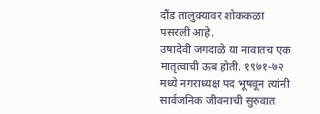दौंड तालुक्यावर शोककळा पसरली आहे.
उषादेवी जगदाळे या नावातच एक मातृत्वाची ऊब होती. १९७१-७२ मध्ये नगराध्यक्ष पद भूषवून त्यांनी सार्वजनिक जीवनाची सुरुवात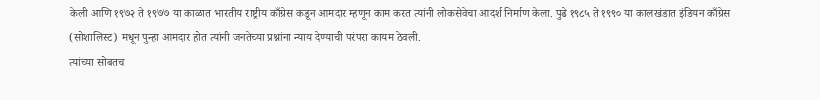केली आणि १९७२ ते १९७७ या काळात भारतीय राष्ट्रीय काँग्रेस कडून आमदार म्हणून काम करत त्यांनी लोकसेवेचा आदर्श निर्माण केला. पुढे १९८५ ते १९९० या कालखंडात इंडियन काँग्रेस (सोशालिस्ट) मधून पुन्हा आमदार होत त्यांनी जनतेच्या प्रश्नांना न्याय देण्याची परंपरा कायम ठेवली.
त्यांच्या सोबतच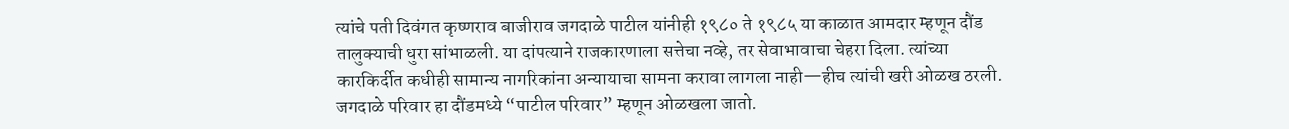त्यांचे पती दिवंगत कृष्णराव बाजीराव जगदाळे पाटील यांनीही १९८० ते १९८५ या काळात आमदार म्हणून दौंड तालुक्याची धुरा सांभाळली. या दांपत्याने राजकारणाला सत्तेचा नव्हे, तर सेवाभावाचा चेहरा दिला. त्यांच्या कारकिर्दीत कधीही सामान्य नागरिकांना अन्यायाचा सामना करावा लागला नाही—हीच त्यांची खरी ओळख ठरली.
जगदाळे परिवार हा दौंडमध्ये “पाटील परिवार” म्हणून ओळखला जातो.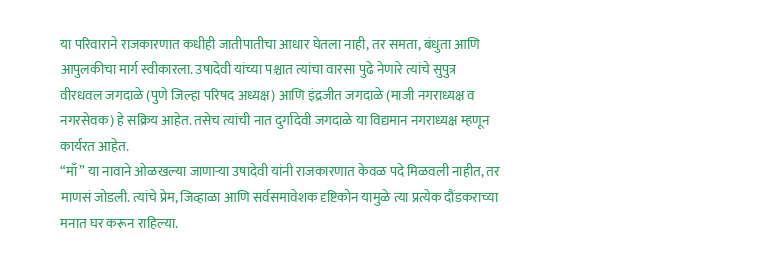या परिवाराने राजकारणात कधीही जातीपातीचा आधार घेतला नाही, तर समता, बंधुता आणि आपुलकीचा मार्ग स्वीकारला. उषादेवी यांच्या पश्चात त्यांचा वारसा पुढे नेणारे त्यांचे सुपुत्र वीरधवल जगदाळे (पुणे जिल्हा परिषद अध्यक्ष) आणि इंद्रजीत जगदाळे (माजी नगराध्यक्ष व नगरसेवक) हे सक्रिय आहेत. तसेच त्यांची नात दुर्गादेवी जगदाळे या विद्यमान नगराध्यक्ष म्हणून कार्यरत आहेत.
“माँ” या नावाने ओळखल्या जाणाऱ्या उषादेवी यांनी राजकारणात केवळ पदे मिळवली नाहीत, तर माणसं जोडली. त्यांचे प्रेम, जिव्हाळा आणि सर्वसमावेशक दृष्टिकोन यामुळे त्या प्रत्येक दौंडकराच्या मनात घर करून राहिल्या.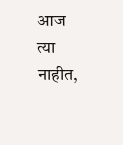आज त्या नाहीत,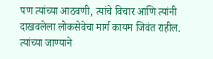पण त्यांच्या आठवणी, त्यांचे विचार आणि त्यांनी दाखवलेला लोकसेवेचा मार्ग कायम जिवंत राहील. त्यांच्या जाण्याने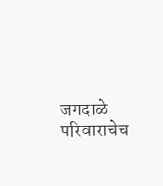जगदाळे परिवाराचेच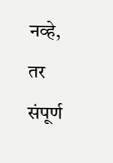नव्हे, तर संपूर्ण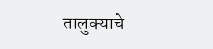तालुक्याचे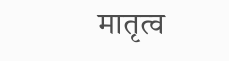मातृत्व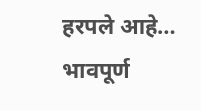हरपले आहे…
भावपूर्ण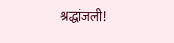श्रद्धांजली!